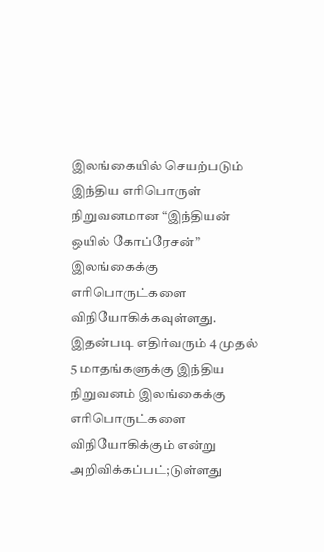இலங்கையில் செயற்படும் இந்திய எரிபொருள் நிறுவனமான “இந்தியன் ஒயில் கோப்ரேசன்” இலங்கைக்கு எரிபொருட்களை விநியோகிக்கவுள்ளது.
இதன்படி எதிர்வரும் 4 முதல் 5 மாதங்களுக்கு இந்திய நிறுவனம் இலங்கைக்கு எரிபொருட்களை விநியோகிக்கும் என்று அறிவிக்கப்பட்;டுள்ளது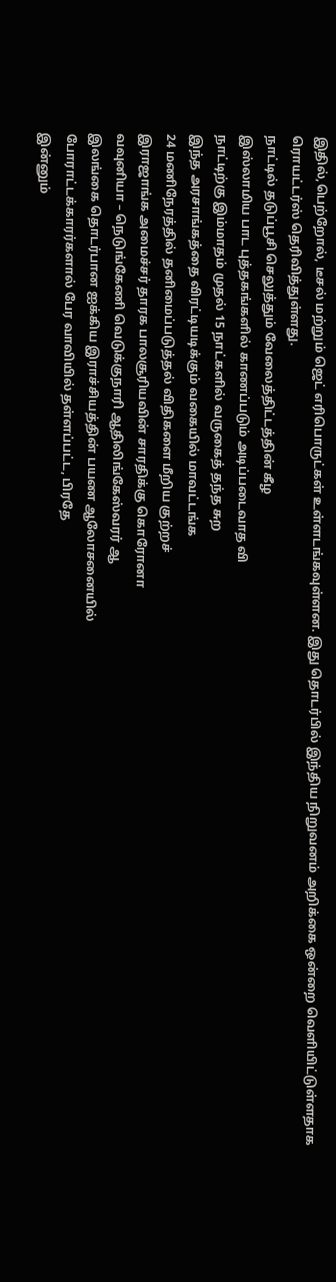இதில்,பெற்றோல், டீசல் மற்றும் ஜெட் எரிபொருட்கள் உள்ளடங்கவுள்ளன. இது தொடர்பில் இந்திய நிறுவனம் அறிக்கை ஒன்றை வெளியிட்டுள்ளதாக ரொயட்டர்ஸ் தெரிவித்துள்ளது.
நாட்டில் தடுப்பூசி செலுத்தும் வேலைத்திட்டத்தின் கீழ
இஸ்லாமிய பாட புத்தகங்களில் காணப்படும் அடிப்படைவாத வி
நாட்டிற்கு இம்மாதம் முதல் 15 நாட்களில் வருகைத் தந்த சுற
இந்த அரசாங்கத்தை விரட்டியடிக்கும் வகையில் மாவட்டங்க
24 மணிநேரத்தில் தனிமைப்படுத்தல் விதிகளை மீறிய குற்றச்
இராஜாங்க அமைச்சர் தாரக பாலசூரியவின் சாரதிக்கு கொரோனா
வவுனியா – நெடுங்கேணி வெடுக்குநாரி ஆதிலிங்கேஸ்வரர் ஆ
இலங்கை தொடர்பான ஐக்கிய இராச்சியத்தின் பயண ஆலோசனையில்
போராட்டக்காரர்களால் பேர வாவியில் தள்ளப்பட்ட, பிரதே
இன்னும்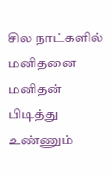சில நாட்களில் மனிதனை மனிதன் பிடித்து உண்ணும்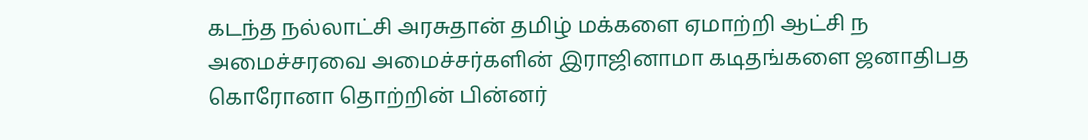கடந்த நல்லாட்சி அரசுதான் தமிழ் மக்களை ஏமாற்றி ஆட்சி ந
அமைச்சரவை அமைச்சர்களின் இராஜினாமா கடிதங்களை ஜனாதிபத
கொரோனா தொற்றின் பின்னர்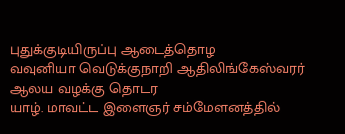புதுக்குடியிருப்பு ஆடைத்தொழ
வவுனியா வெடுக்குநாறி ஆதிலிங்கேஸ்வரர் ஆலய வழக்கு தொடர
யாழ். மாவட்ட இளைஞர் சம்மேளனத்தில்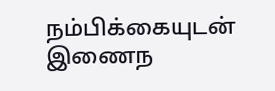நம்பிக்கையுடன் இணைந